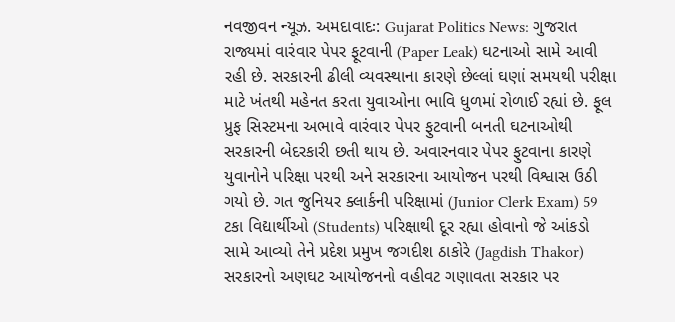નવજીવન ન્યૂઝ. અમદાવાદઃ: Gujarat Politics News: ગુજરાત રાજ્યમાં વારંવાર પેપર ફૂટવાની (Paper Leak) ઘટનાઓ સામે આવી રહી છે. સરકારની ઢીલી વ્યવસ્થાના કારણે છેલ્લાં ઘણાં સમયથી પરીક્ષા માટે ખંતથી મહેનત કરતા યુવાઓના ભાવિ ધુળમાં રોળાઈ રહ્યાં છે. ફૂલ પ્રુફ સિસ્ટમના અભાવે વારંવાર પેપર ફુટવાની બનતી ઘટનાઓથી સરકારની બેદરકારી છતી થાય છે. અવારનવાર પેપર ફુટવાના કારણે યુવાનોને પરિક્ષા પરથી અને સરકારના આયોજન પરથી વિશ્વાસ ઉઠી ગયો છે. ગત જુનિયર ક્લાર્કની પરિક્ષામાં (Junior Clerk Exam) 59 ટકા વિદ્યાર્થીઓ (Students) પરિક્ષાથી દૂર રહ્યા હોવાનો જે આંકડો સામે આવ્યો તેને પ્રદેશ પ્રમુખ જગદીશ ઠાકોરે (Jagdish Thakor) સરકારનો અણઘટ આયોજનનો વહીવટ ગણાવતા સરકાર પર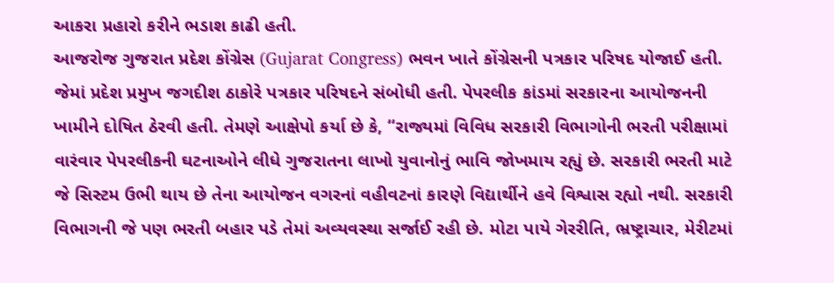આકરા પ્રહારો કરીને ભડાશ કાઢી હતી.
આજરોજ ગુજરાત પ્રદેશ કોંગ્રેસ (Gujarat Congress) ભવન ખાતે કોંગ્રેસની પત્રકાર પરિષદ યોજાઈ હતી. જેમાં પ્રદેશ પ્રમુખ જગદીશ ઠાકોરે પત્રકાર પરિષદને સંબોધી હતી. પેપરલીક કાંડમાં સરકારના આયોજનની ખામીને દોષિત ઠેરવી હતી. તેમણે આક્ષેપો કર્યા છે કે, “રાજ્યમાં વિવિધ સરકારી વિભાગોની ભરતી પરીક્ષામાં વારંવાર પેપરલીકની ઘટનાઓને લીધે ગુજરાતના લાખો યુવાનોનું ભાવિ જોખમાય રહ્યું છે. સરકારી ભરતી માટે જે સિસ્ટમ ઉભી થાય છે તેના આયોજન વગરનાં વહીવટનાં કારણે વિદ્યાર્થીને હવે વિશ્વાસ રહ્યો નથી. સરકારી વિભાગની જે પણ ભરતી બહાર પડે તેમાં અવ્યવસ્થા સર્જાઈ રહી છે. મોટા પાયે ગેરરીતિ, ભ્રષ્ટ્રાચાર, મેરીટમાં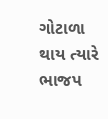ગોટાળા થાય ત્યારે ભાજપ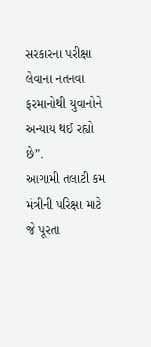સરકારના પરીક્ષા લેવાના નતનવા ફરમાનોથી યુવાનોને અન્યાય થઈ રહ્યો છે”.
આગામી તલાટી કમ મંત્રીની પરિક્ષા માટે જે પૂરતા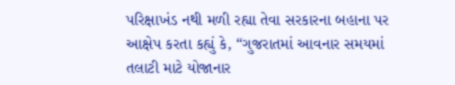પરિક્ષાખંડ નથી મળી રહ્યા તેવા સરકારના બહાના પર આક્ષેપ કરતા કહ્યું કે, “ગુજરાતમાં આવનાર સમયમાં તલાટી માટે યોજાનાર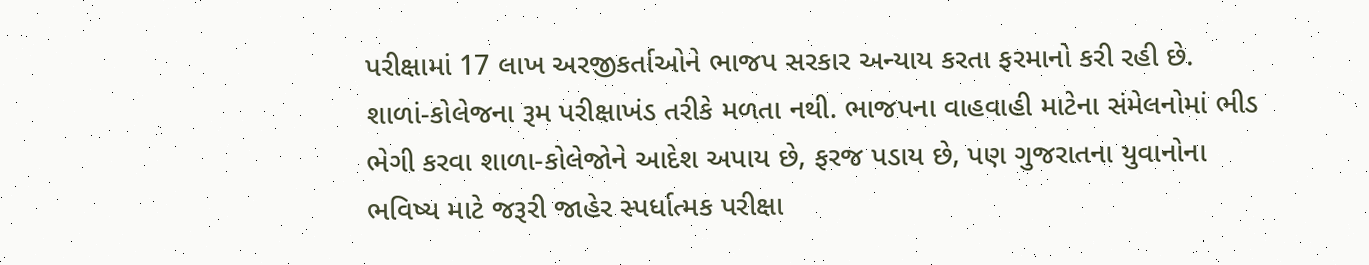પરીક્ષામાં 17 લાખ અરજીકર્તાઓને ભાજપ સરકાર અન્યાય કરતા ફરમાનો કરી રહી છે. શાળાં-કોલેજના રૂમ પરીક્ષાખંડ તરીકે મળતા નથી. ભાજપના વાહવાહી માટેના સંમેલનોમાં ભીડ ભેગી કરવા શાળા-કોલેજોને આદેશ અપાય છે, ફરજ પડાય છે, પણ ગુજરાતના યુવાનોના ભવિષ્ય માટે જરૂરી જાહેર સ્પર્ધાત્મક પરીક્ષા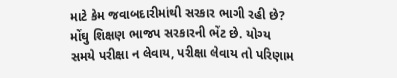માટે કેમ જવાબદારીમાંથી સરકાર ભાગી રહી છે? મોંઘુ શિક્ષણ ભાજપ સરકારની ભેંટ છે. યોગ્ય સમયે પરીક્ષા ન લેવાય, પરીક્ષા લેવાય તો પરિણામ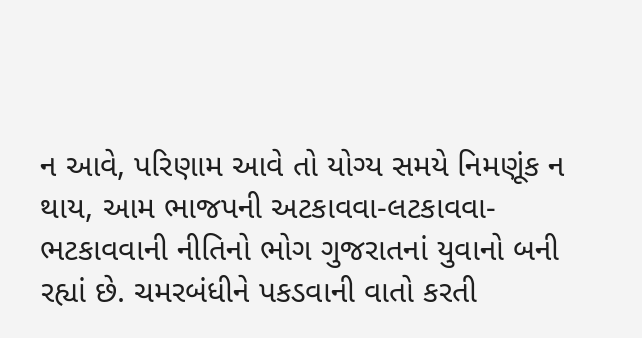ન આવે, પરિણામ આવે તો યોગ્ય સમયે નિમણૂંક ન થાય, આમ ભાજપની અટકાવવા-લટકાવવા-ભટકાવવાની નીતિનો ભોગ ગુજરાતનાં યુવાનો બની રહ્યાં છે. ચમરબંધીને પકડવાની વાતો કરતી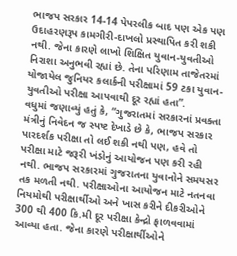ભાજપ સરકાર 14-14 પેપરલીક બાદ પણ એક પણ ઉદાહરણરૂપ કામગીરી-દાખલો પ્રસ્થાપિત કરી શકી નથી. જેના કારણે લાખો શિક્ષિત યુવાન-યુવતીઓ નિરાશા અનુભવી રહ્યાં છે. તેના પરિણામ તાજેતરમાં યોજાયેલ જુનિયર કલાર્કની પરીક્ષામાં 59 ટકા યુવાન-યુવતીઓ પરીક્ષા આપવાથી દૂર રહ્યાં હતા”.
વધુમાં જણાવ્યું હતું કે, “ગુજરાતમાં સરકારનાં પ્રવક્તા મંત્રીનું નિવેદન જ સ્પષ્ટ દેખાડે છે કે, ભાજપ સરકાર પારદર્શક પરીક્ષા તો લઈ શકી નથી પણ, હવે તો પરીક્ષા માટે જરૂરી ખંડોનું આયોજન પણ કરી રહી નથી. ભાજપ સરકારમાં ગુજરાતના યુવાનોને સમયસર તક મળતી નથી. પરીક્ષાઓના આયોજન માટે નતનવા નિયમોથી પરીક્ષાર્થીઓ અને ખાસ કરીને દીકરીઓને 300 થી 400 કિ.મી દૂર પરીક્ષા કેન્દ્રો ફાળવવામાં આવ્યા હતા. જેના કારણે પરીક્ષાર્થીઓને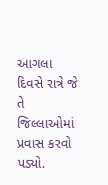આગલા દિવસે રાત્રે જે તે જિલ્લાઓમાં પ્રવાસ કરવો પડ્યો.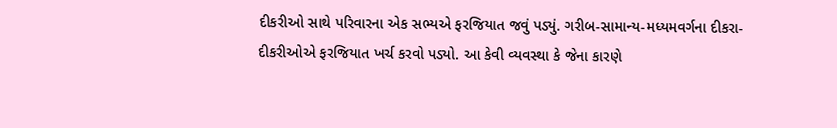દીકરીઓ સાથે પરિવારના એક સભ્યએ ફરજિયાત જવું પડ્યું. ગરીબ-સામાન્ય-મધ્યમવર્ગના દીકરા-દીકરીઓએ ફરજિયાત ખર્ચ કરવો પડ્યો. આ કેવી વ્યવસ્થા કે જેના કારણે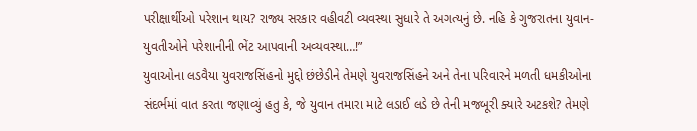પરીક્ષાર્થીઓ પરેશાન થાય? રાજ્ય સરકાર વહીવટી વ્યવસ્થા સુધારે તે અગત્યનું છે. નહિ કે ગુજરાતના યુવાન-યુવતીઓને પરેશાનીની ભેંટ આપવાની અવ્યવસ્થા…!”
યુવાઓના લડવૈયા યુવરાજસિંહનો મુદ્દો છંછેડીને તેમણે યુવરાજસિંહને અને તેના પરિવારને મળતી ધમકીઓના સંદર્ભમાં વાત કરતા જણાવ્યું હતુ કે, જે યુવાન તમારા માટે લડાઈ લડે છે તેની મજબૂરી ક્યારે અટકશે? તેમણે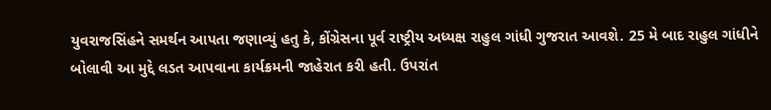યુવરાજસિંહને સમર્થન આપતા જણાવ્યું હતુ કે, કોંગ્રેસના પૂર્વ રાષ્ટ્રીય અધ્યક્ષ રાહુલ ગાંધી ગુજરાત આવશે. 25 મે બાદ રાહુલ ગાંધીને બોલાવી આ મુદ્દે લડત આપવાના કાર્યક્રમની જાહેરાત કરી હતી. ઉપરાંત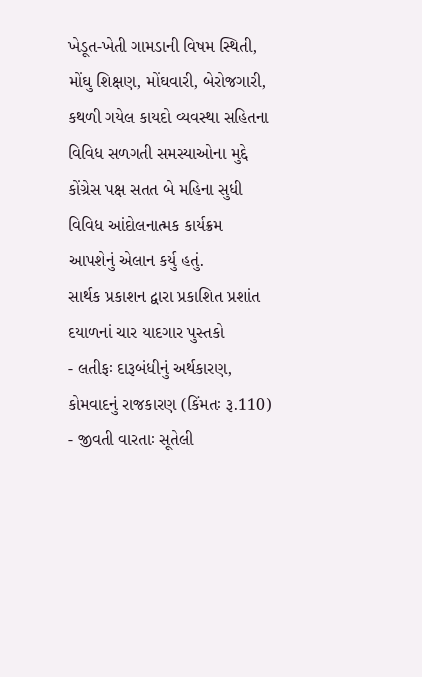ખેડૂત-ખેતી ગામડાની વિષમ સ્થિતી, મોંઘુ શિક્ષણ, મોંઘવારી, બેરોજગારી, કથળી ગયેલ કાયદો વ્યવસ્થા સહિતના વિવિધ સળગતી સમસ્યાઓના મુદ્દે કોંગ્રેસ પક્ષ સતત બે મહિના સુધી વિવિધ આંદોલનાત્મક કાર્યક્રમ આપશેનું એલાન કર્યુ હતું.
સાર્થક પ્રકાશન દ્વારા પ્રકાશિત પ્રશાંત દયાળનાં ચાર યાદગાર પુસ્તકો
- લતીફઃ દારૂબંધીનું અર્થકારણ, કોમવાદનું રાજકારણ (કિંમતઃ રૂ.110)
- જીવતી વારતાઃ સૂતેલી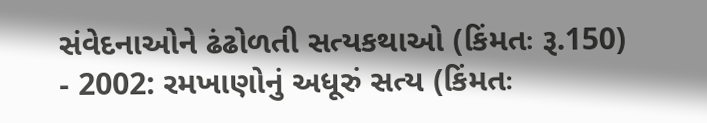સંવેદનાઓને ઢંઢોળતી સત્યકથાઓ (કિંમતઃ રૂ.150)
- 2002: રમખાણોનું અધૂરું સત્ય (કિંમતઃ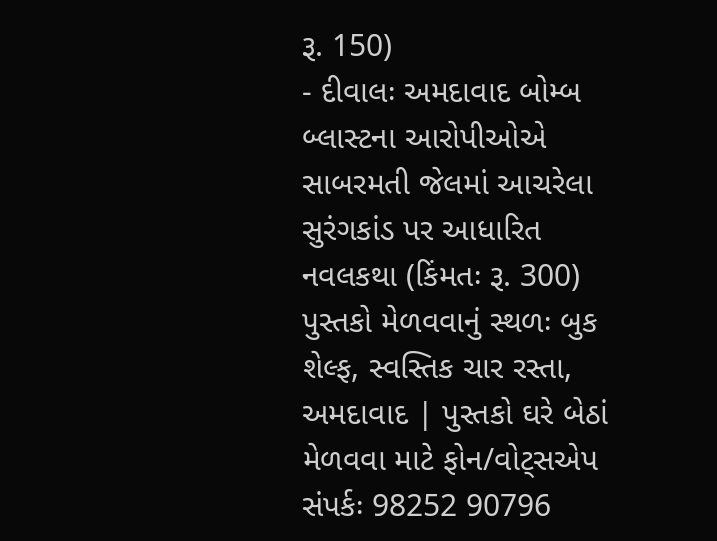રૂ. 150)
- દીવાલઃ અમદાવાદ બોમ્બ બ્લાસ્ટના આરોપીઓએ સાબરમતી જેલમાં આચરેલા સુરંગકાંડ પર આધારિત નવલકથા (કિંમતઃ રૂ. 300)
પુસ્તકો મેળવવાનું સ્થળઃ બુક શેલ્ફ, સ્વસ્તિક ચાર રસ્તા, અમદાવાદ | પુસ્તકો ઘરે બેઠાં મેળવવા માટે ફોન/વોટ્સએપ સંપર્કઃ 98252 90796